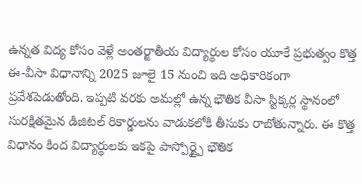ఉన్నత విద్య కోసం వెళ్లే అంతర్జాతీయ విద్యార్థుల కోసం యూకే ప్రభుత్వం కొత్త ఈ-వీసా విధానాన్ని 2025 జూలై 15 నుంచి ఇది అధికారికంగా ప్రవేశపెడుతోంది. ఇప్పటి వరకు అమల్లో ఉన్న భౌతిక వీసా స్టిక్కర్ల స్థానంలో సురక్షితమైన డిజిటల్ రికార్డులను వాడుకలోకి తీసుకు రాబోతున్నారు. ఈ కొత్త విధానం కింద విద్యార్థులకు ఇకపై పాస్పోర్ట్పై భౌతిక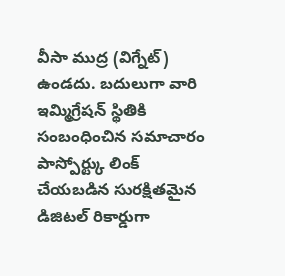వీసా ముద్ర (విగ్నేట్) ఉండదు. బదులుగా వారి ఇమ్మిగ్రేషన్ స్థితికి సంబంధించిన సమాచారం పాస్పోర్ట్కు లింక్ చేయబడిన సురక్షితమైన డిజిటల్ రికార్డుగా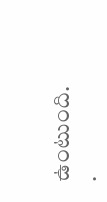ఉంటుంది.
.